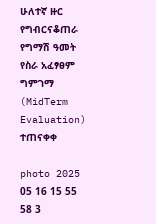ሁለተኛ ዙር የግብርናቆጠራ የግማሽ ዓመት የስራ አፈፃፀም ግምገማ (MidTerm Evaluation) ተጠናቀቀ

photo 2025 05 16 15 55 58 3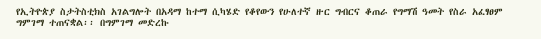የኢትዮጵያ ስታትስቲክስ አገልግሎት በአዳማ ከተማ ሲካሄድ የቆየውን የሁለተኛ ዙር ግብርና ቆጠራ የግማሽ ዓመት የስራ አፈፃፀም ግምገማ ተጠናቋል፡፡ በግምገማ መድረኩ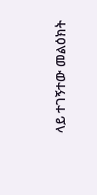ላይ ተገኝተው መልዕክት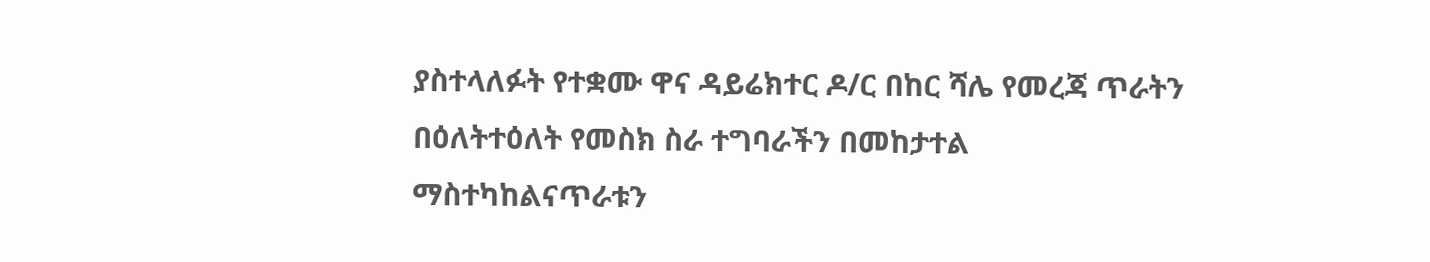ያስተላለፉት የተቋሙ ዋና ዳይሬክተር ዶ/ር በከር ሻሌ የመረጃ ጥራትን በዕለትተዕለት የመስክ ስራ ተግባራችን በመከታተል ማስተካከልናጥራቱን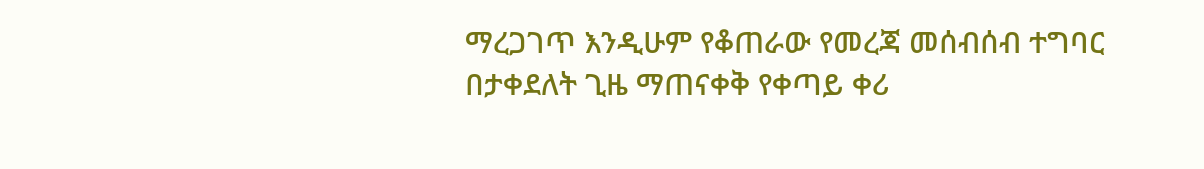ማረጋገጥ እንዲሁም የቆጠራው የመረጃ መሰብሰብ ተግባር በታቀደለት ጊዜ ማጠናቀቅ የቀጣይ ቀሪ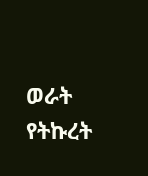ወራት የትኩረት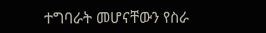ተግባራት መሆናቸውን የስራ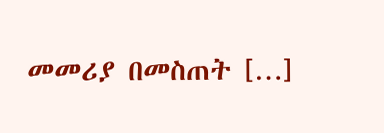መመሪያ በመስጠት […]